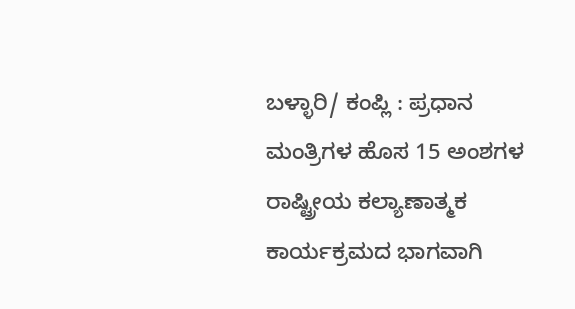ಬಳ್ಳಾರಿ/ ಕಂಪ್ಲಿ : ಪ್ರಧಾನ ಮಂತ್ರಿಗಳ ಹೊಸ 15 ಅಂಶಗಳ ರಾಷ್ಟ್ರೀಯ ಕಲ್ಯಾಣಾತ್ಮಕ ಕಾರ್ಯಕ್ರಮದ ಭಾಗವಾಗಿ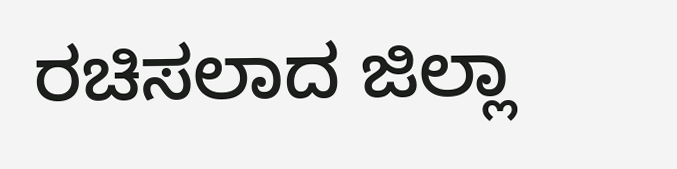ರಚಿಸಲಾದ ಜಿಲ್ಲಾ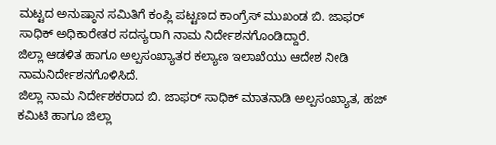ಮಟ್ಟದ ಅನುಷ್ಠಾನ ಸಮಿತಿಗೆ ಕಂಪ್ಲಿ ಪಟ್ಟಣದ ಕಾಂಗ್ರೆಸ್ ಮುಖಂಡ ಬಿ. ಜಾಫರ್ ಸಾಧಿಕ್ ಅಧಿಕಾರೇತರ ಸದಸ್ಯರಾಗಿ ನಾಮ ನಿರ್ದೇಶನಗೊಂಡಿದ್ದಾರೆ.
ಜಿಲ್ಲಾ ಆಡಳಿತ ಹಾಗೂ ಅಲ್ಪಸಂಖ್ಯಾತರ ಕಲ್ಯಾಣ ಇಲಾಖೆಯು ಆದೇಶ ನೀಡಿ ನಾಮನಿರ್ದೇಶನಗೊಳಿಸಿದೆ.
ಜಿಲ್ಲಾ ನಾಮ ನಿರ್ದೇಶಕರಾದ ಬಿ. ಜಾಫರ್ ಸಾಧಿಕ್ ಮಾತನಾಡಿ ಅಲ್ಪಸಂಖ್ಯಾತ, ಹಜ್ ಕಮಿಟಿ ಹಾಗೂ ಜಿಲ್ಲಾ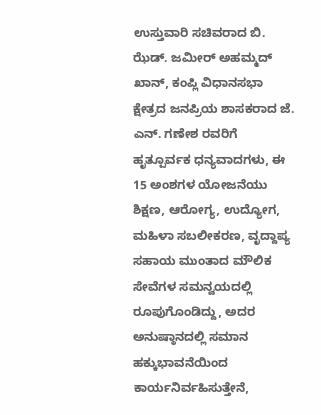ಉಸ್ತುವಾರಿ ಸಚಿವರಾದ ಬಿ. ಝೆಡ್. ಜಮೀರ್ ಅಹಮ್ಮದ್ ಖಾನ್, ಕಂಪ್ಲಿ ವಿಧಾನಸಭಾ ಕ್ಷೇತ್ರದ ಜನಪ್ರಿಯ ಶಾಸಕರಾದ ಜೆ. ಎನ್. ಗಣೇಶ ರವರಿಗೆ ಹೃತ್ಪೂರ್ವಕ ಧನ್ಯವಾದಗಳು, ಈ 15 ಅಂಶಗಳ ಯೋಜನೆಯು ಶಿಕ್ಷಣ, ಆರೋಗ್ಯ, ಉದ್ಯೋಗ, ಮಹಿಳಾ ಸಬಲೀಕರಣ, ವೃದ್ದಾಪ್ಯ ಸಹಾಯ ಮುಂತಾದ ಮೌಲಿಕ ಸೇವೆಗಳ ಸಮನ್ವಯದಲ್ಲಿ ರೂಪುಗೊಂಡಿದ್ದು, ಅದರ ಅನುಷ್ಠಾನದಲ್ಲಿ ಸಮಾನ ಹಕ್ಕುಭಾವನೆಯಿಂದ ಕಾರ್ಯನಿರ್ವಹಿಸುತ್ತೇನೆ,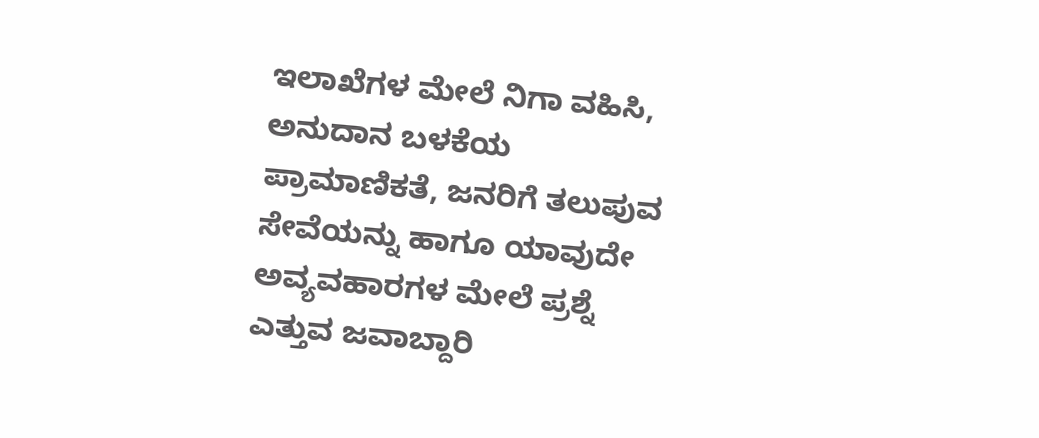ಇಲಾಖೆಗಳ ಮೇಲೆ ನಿಗಾ ವಹಿಸಿ, ಅನುದಾನ ಬಳಕೆಯ ಪ್ರಾಮಾಣಿಕತೆ, ಜನರಿಗೆ ತಲುಪುವ ಸೇವೆಯನ್ನು ಹಾಗೂ ಯಾವುದೇ ಅವ್ಯವಹಾರಗಳ ಮೇಲೆ ಪ್ರಶ್ನೆ ಎತ್ತುವ ಜವಾಬ್ದಾರಿ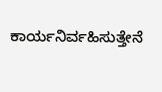ಕಾರ್ಯನಿರ್ವಹಿಸುತ್ತೇನೆ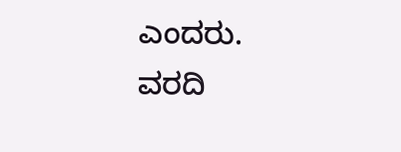ಎಂದರು.
ವರದಿ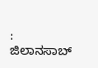: ಜಿಲಾನಸಾಬ್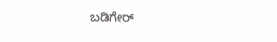ಬಡಿಗೇರ್